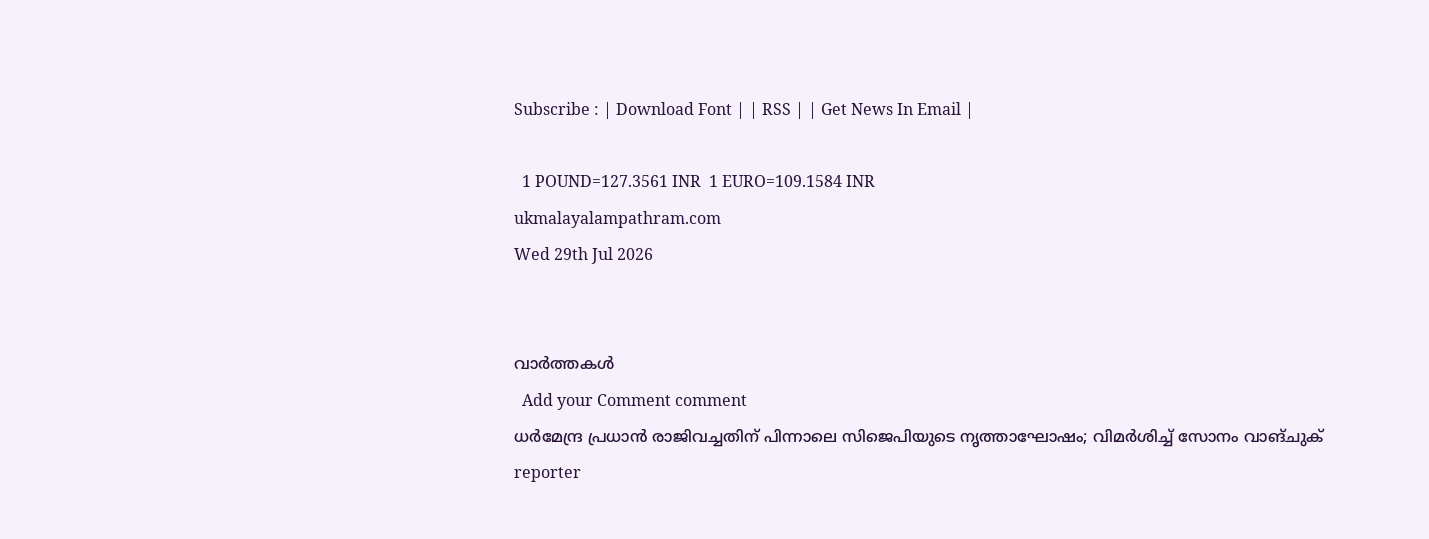Subscribe : | Download Font | | RSS | | Get News In Email |

  1 POUND=127.3561 INR  1 EURO=109.1584 INR
ukmalayalampathram.com
Wed 29th Jul 2026


വാര്‍ത്തകള്‍
  Add your Comment comment
ധര്‍മേന്ദ്ര പ്രധാന്‍ രാജിവച്ചതിന് പിന്നാലെ സിജെപിയുടെ നൃത്താഘോഷം; വിമര്‍ശിച്ച് സോനം വാങ്ചുക്
reporter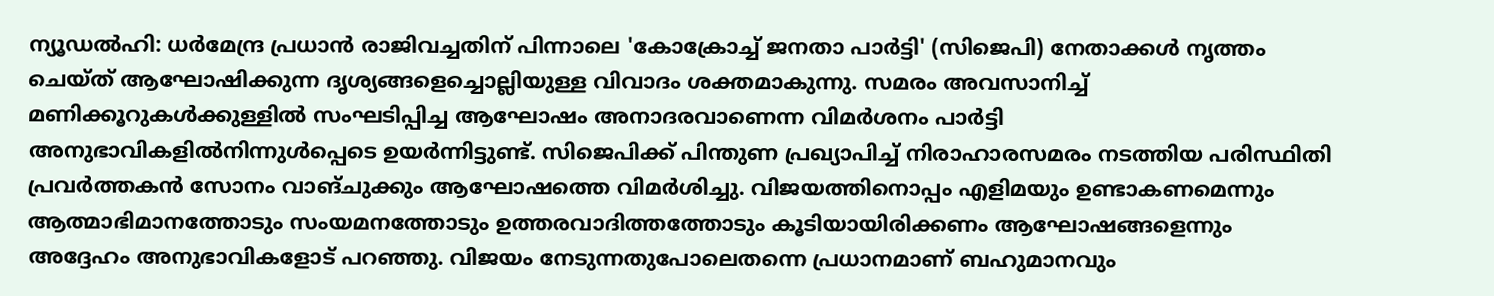ന്യൂഡല്‍ഹി: ധര്‍മേന്ദ്ര പ്രധാന്‍ രാജിവച്ചതിന് പിന്നാലെ 'കോക്രോച്ച് ജനതാ പാര്‍ട്ടി' (സിജെപി) നേതാക്കള്‍ നൃത്തം ചെയ്ത് ആഘോഷിക്കുന്ന ദൃശ്യങ്ങളെച്ചൊല്ലിയുള്ള വിവാദം ശക്തമാകുന്നു. സമരം അവസാനിച്ച് മണിക്കൂറുകള്‍ക്കുള്ളില്‍ സംഘടിപ്പിച്ച ആഘോഷം അനാദരവാണെന്ന വിമര്‍ശനം പാര്‍ട്ടി അനുഭാവികളില്‍നിന്നുള്‍പ്പെടെ ഉയര്‍ന്നിട്ടുണ്ട്. സിജെപിക്ക് പിന്തുണ പ്രഖ്യാപിച്ച് നിരാഹാരസമരം നടത്തിയ പരിസ്ഥിതി പ്രവര്‍ത്തകന്‍ സോനം വാങ്ചുക്കും ആഘോഷത്തെ വിമര്‍ശിച്ചു. വിജയത്തിനൊപ്പം എളിമയും ഉണ്ടാകണമെന്നും ആത്മാഭിമാനത്തോടും സംയമനത്തോടും ഉത്തരവാദിത്തത്തോടും കൂടിയായിരിക്കണം ആഘോഷങ്ങളെന്നും അദ്ദേഹം അനുഭാവികളോട് പറഞ്ഞു. വിജയം നേടുന്നതുപോലെതന്നെ പ്രധാനമാണ് ബഹുമാനവും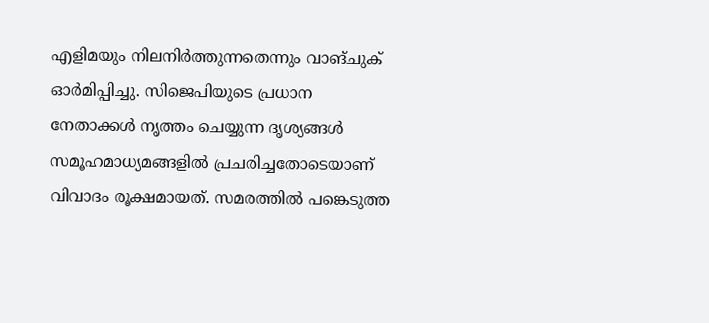എളിമയും നിലനിര്‍ത്തുന്നതെന്നും വാങ്ചുക് ഓര്‍മിപ്പിച്ചു. സിജെപിയുടെ പ്രധാന നേതാക്കള്‍ നൃത്തം ചെയ്യുന്ന ദൃശ്യങ്ങള്‍ സമൂഹമാധ്യമങ്ങളില്‍ പ്രചരിച്ചതോടെയാണ് വിവാദം രൂക്ഷമായത്. സമരത്തില്‍ പങ്കെടുത്ത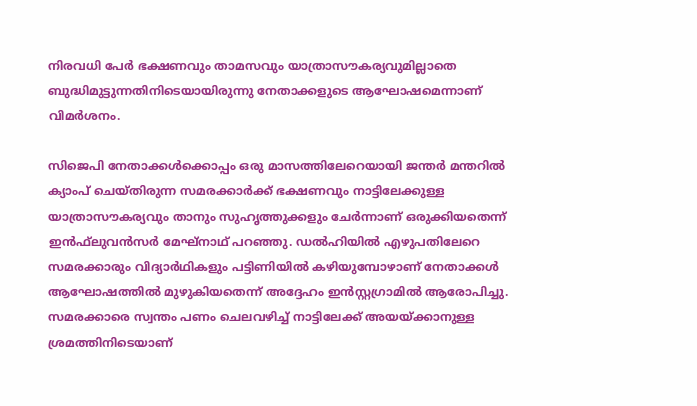നിരവധി പേര്‍ ഭക്ഷണവും താമസവും യാത്രാസൗകര്യവുമില്ലാതെ ബുദ്ധിമുട്ടുന്നതിനിടെയായിരുന്നു നേതാക്കളുടെ ആഘോഷമെന്നാണ് വിമര്‍ശനം.

സിജെപി നേതാക്കള്‍ക്കൊപ്പം ഒരു മാസത്തിലേറെയായി ജന്തര്‍ മന്തറില്‍ ക്യാംപ് ചെയ്തിരുന്ന സമരക്കാര്‍ക്ക് ഭക്ഷണവും നാട്ടിലേക്കുള്ള യാത്രാസൗകര്യവും താനും സുഹൃത്തുക്കളും ചേര്‍ന്നാണ് ഒരുക്കിയതെന്ന് ഇന്‍ഫ്‌ലുവന്‍സര്‍ മേഘ്നാഥ് പറഞ്ഞു. ഡല്‍ഹിയില്‍ എഴുപതിലേറെ സമരക്കാരും വിദ്യാര്‍ഥികളും പട്ടിണിയില്‍ കഴിയുമ്പോഴാണ് നേതാക്കള്‍ ആഘോഷത്തില്‍ മുഴുകിയതെന്ന് അദ്ദേഹം ഇന്‍സ്റ്റഗ്രാമില്‍ ആരോപിച്ചു. സമരക്കാരെ സ്വന്തം പണം ചെലവഴിച്ച് നാട്ടിലേക്ക് അയയ്ക്കാനുള്ള ശ്രമത്തിനിടെയാണ്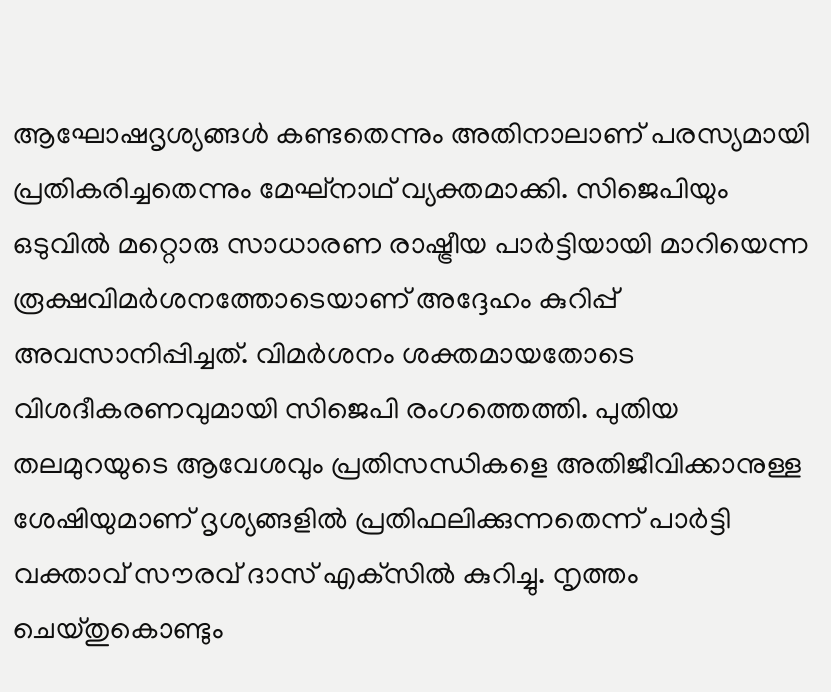ആഘോഷദൃശ്യങ്ങള്‍ കണ്ടതെന്നും അതിനാലാണ് പരസ്യമായി പ്രതികരിച്ചതെന്നും മേഘ്നാഥ് വ്യക്തമാക്കി. സിജെപിയും ഒടുവില്‍ മറ്റൊരു സാധാരണ രാഷ്ട്രീയ പാര്‍ട്ടിയായി മാറിയെന്ന രൂക്ഷവിമര്‍ശനത്തോടെയാണ് അദ്ദേഹം കുറിപ്പ് അവസാനിപ്പിച്ചത്. വിമര്‍ശനം ശക്തമായതോടെ വിശദീകരണവുമായി സിജെപി രംഗത്തെത്തി. പുതിയ തലമുറയുടെ ആവേശവും പ്രതിസന്ധികളെ അതിജീവിക്കാനുള്ള ശേഷിയുമാണ് ദൃശ്യങ്ങളില്‍ പ്രതിഫലിക്കുന്നതെന്ന് പാര്‍ട്ടി വക്താവ് സൗരവ് ദാസ് എക്‌സില്‍ കുറിച്ചു. നൃത്തം ചെയ്തുകൊണ്ടും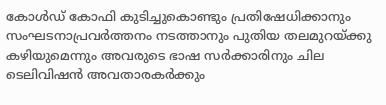കോള്‍ഡ് കോഫി കുടിച്ചുകൊണ്ടും പ്രതിഷേധിക്കാനും സംഘടനാപ്രവര്‍ത്തനം നടത്താനും പുതിയ തലമുറയ്ക്കു കഴിയുമെന്നും അവരുടെ ഭാഷ സര്‍ക്കാരിനും ചില ടെലിവിഷന്‍ അവതാരകര്‍ക്കും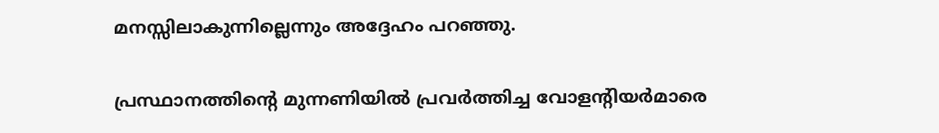മനസ്സിലാകുന്നില്ലെന്നും അദ്ദേഹം പറഞ്ഞു.

പ്രസ്ഥാനത്തിന്റെ മുന്നണിയില്‍ പ്രവര്‍ത്തിച്ച വോളന്റിയര്‍മാരെ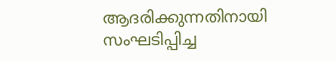ആദരിക്കുന്നതിനായി സംഘടിപ്പിച്ച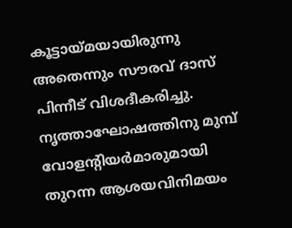കൂട്ടായ്മയായിരുന്നു അതെന്നും സൗരവ് ദാസ് പിന്നീട് വിശദീകരിച്ചു. നൃത്താഘോഷത്തിനു മുമ്പ് വോളന്റിയര്‍മാരുമായി തുറന്ന ആശയവിനിമയം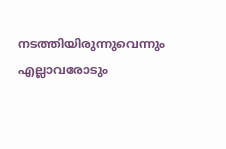നടത്തിയിരുന്നുവെന്നും എല്ലാവരോടും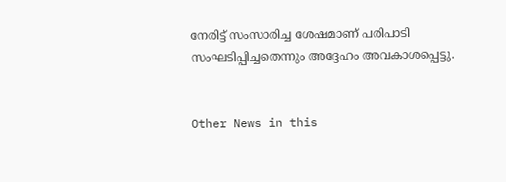നേരിട്ട് സംസാരിച്ച ശേഷമാണ് പരിപാടി സംഘടിപ്പിച്ചതെന്നും അദ്ദേഹം അവകാശപ്പെട്ടു.


Other News in this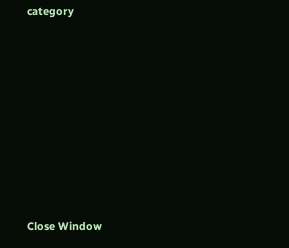category








Close Window